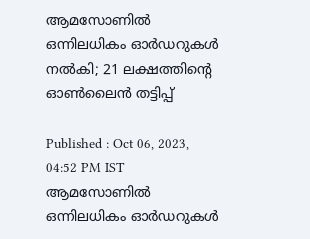ആമസോണിൽ ഒന്നിലധികം ഓർഡറുകൾ നൽകി; 21 ലക്ഷത്തിന്റെ ഓൺലൈൻ തട്ടിപ്പ്

Published : Oct 06, 2023, 04:52 PM IST
ആമസോണിൽ ഒന്നിലധികം ഓർഡറുകൾ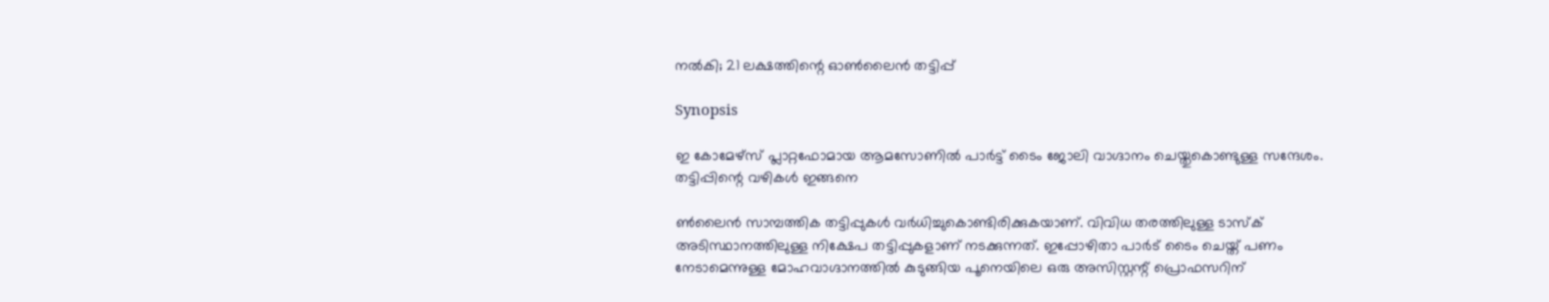നൽകി; 21 ലക്ഷത്തിന്റെ ഓൺലൈൻ തട്ടിപ്പ്

Synopsis

ഇ കോമേഴ്‌സ് പ്ലാറ്റഫോമായ ആമസോണിൽ പാർട്ട് ടൈം ജോലി വാഗ്ദാനം ചെയ്തുകൊണ്ടുള്ള സന്ദേശം. തട്ടിപ്പിന്റെ വഴികള്‍ ഇങ്ങനെ

ൺലൈൻ സാമ്പത്തിക തട്ടിപ്പുകൾ വർധിച്ചുകൊണ്ടിരിക്കുകയാണ്. വിവിധ തരത്തിലുള്ള ടാസ്‌ക് അടിസ്ഥാനത്തിലുള്ള നിക്ഷേപ തട്ടിപ്പുകളാണ് നടക്കുന്നത്. ഇപ്പോഴിതാ പാർട് ടൈം ചെയ്ത് പണം നേടാമെന്നുള്ള മോഹവാഗ്ദാനത്തില്‍ കുടുങ്ങിയ പൂനെയിലെ ഒരു അസിസ്റ്റന്റ് പ്രൊഫസറിന്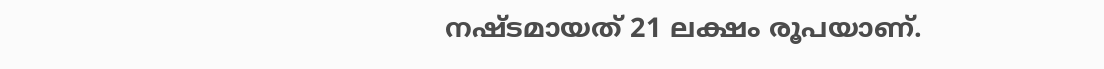നഷ്ടമായത് 21 ലക്ഷം രൂപയാണ്.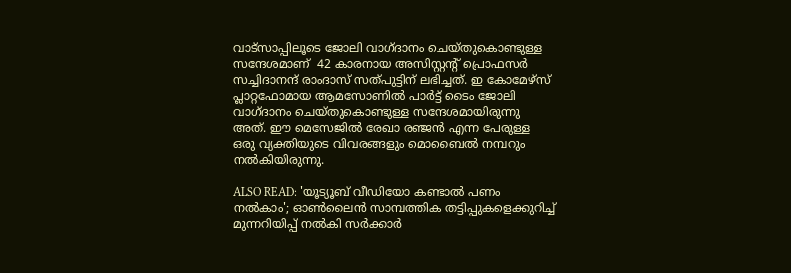വാട്സാപ്പിലൂടെ ജോലി വാഗ്ദാനം ചെയ്തുകൊണ്ടുള്ള സന്ദേശമാണ്  42 കാരനായ അസിസ്റ്റന്റ് പ്രൊഫസർ സച്ചിദാനന്ദ് രാംദാസ് സത്പുട്ടിന് ലഭിച്ചത്. ഇ കോമേഴ്‌സ് പ്ലാറ്റഫോമായ ആമസോണിൽ പാർട്ട് ടൈം ജോലി വാഗ്ദാനം ചെയ്തുകൊണ്ടുള്ള സന്ദേശമായിരുന്നു അത്. ഈ മെസേജിൽ രേഖാ രഞ്ജൻ എന്ന പേരുള്ള ഒരു വ്യക്തിയുടെ വിവരങ്ങളും മൊബൈൽ നമ്പറും നൽകിയിരുന്നു.

ALSO READ: 'യൂട്യൂബ് വീഡിയോ കണ്ടാൽ പണം നൽകാം'; ഓൺലൈൻ സാമ്പത്തിക തട്ടിപ്പുകളെക്കുറിച്ച് മുന്നറിയിപ്പ് നൽകി സർക്കാർ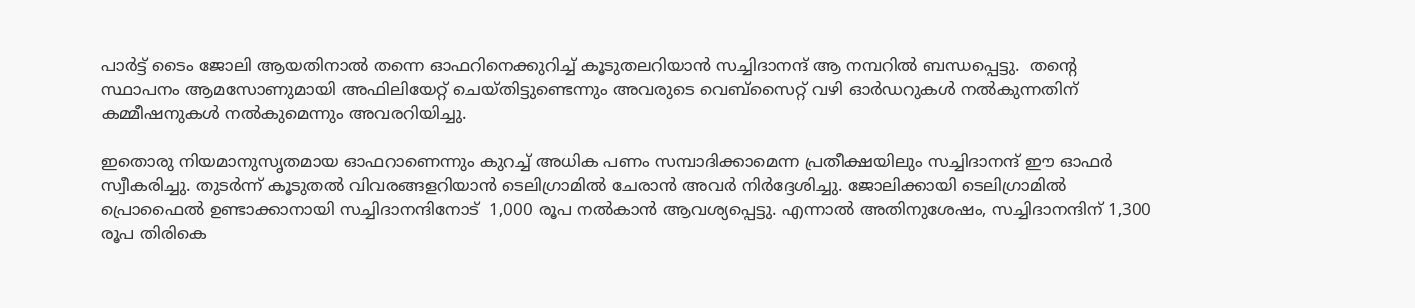പാർട്ട് ടൈം ജോലി ആയതിനാൽ തന്നെ ഓഫറിനെക്കുറിച്ച് കൂടുതലറിയാൻ സച്ചിദാനന്ദ് ആ നമ്പറിൽ ബന്ധപ്പെട്ടു.  തന്റെ സ്ഥാപനം ആമസോണുമായി അഫിലിയേറ്റ് ചെയ്തിട്ടുണ്ടെന്നും അവരുടെ വെബ്‌സൈറ്റ് വഴി ഓർഡറുകൾ നൽകുന്നതിന് കമ്മീഷനുകൾ നൽകുമെന്നും അവരറിയിച്ചു.

ഇതൊരു നിയമാനുസൃതമായ ഓഫറാണെന്നും കുറച്ച് അധിക പണം സമ്പാദിക്കാമെന്ന പ്രതീക്ഷയിലും സച്ചിദാനന്ദ് ഈ ഓഫർ സ്വീകരിച്ചു. തുടർന്ന് കൂടുതൽ വിവരങ്ങളറിയാൻ ടെലിഗ്രാമിൽ ചേരാൻ അവർ നിർദ്ദേശിച്ചു. ജോലിക്കായി ടെലിഗ്രാമിൽ പ്രൊഫൈൽ ഉണ്ടാക്കാനായി സച്ചിദാനന്ദിനോട്  1,000 രൂപ നൽകാൻ ആവശ്യപ്പെട്ടു. എന്നാൽ അതിനുശേഷം, സച്ചിദാനന്ദിന് 1,300 രൂപ തിരികെ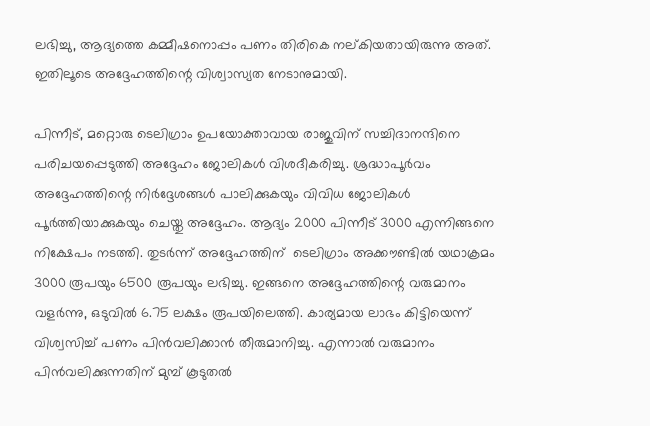ലഭിച്ചു, ആദ്യത്തെ കമ്മീഷനൊപ്പം പണം തിരികെ നല്കിയതായിരുന്നു അത്. ഇതിലൂടെ അദ്ദേഹത്തിന്റെ വിശ്വാസ്യത നേടാനുമായി.

പിന്നീട്, മറ്റൊരു ടെലിഗ്രാം ഉപയോക്താവായ രാജുവിന് സച്ചിദാനന്ദിനെ പരിചയപ്പെടുത്തി അദ്ദേഹം ജോലികൾ വിശദീകരിച്ചു. ശ്രദ്ധാപൂർവം അദ്ദേഹത്തിന്റെ നിർദ്ദേശങ്ങൾ പാലിക്കുകയും വിവിധ ജോലികൾ പൂർത്തിയാക്കുകയും ചെയ്തു അദ്ദേഹം. ആദ്യം 2000 പിന്നീട് 3000 എന്നിങ്ങനെ നിക്ഷേപം നടത്തി. തുടർന്ന് അദ്ദേഹത്തിന്  ടെലിഗ്രാം അക്കൗണ്ടിൽ യഥാക്രമം 3000 രൂപയും 6500 രൂപയും ലഭിച്ചു. ഇങ്ങനെ അദ്ദേഹത്തിന്റെ വരുമാനം വളർന്നു, ഒടുവിൽ 6.75 ലക്ഷം രൂപയിലെത്തി. കാര്യമായ ലാഭം കിട്ടിയെന്ന് വിശ്വസിച്ച് പണം പിൻവലിക്കാൻ തീരുമാനിച്ചു. എന്നാൽ വരുമാനം പിൻവലിക്കുന്നതിന് മുമ്പ് കൂടുതൽ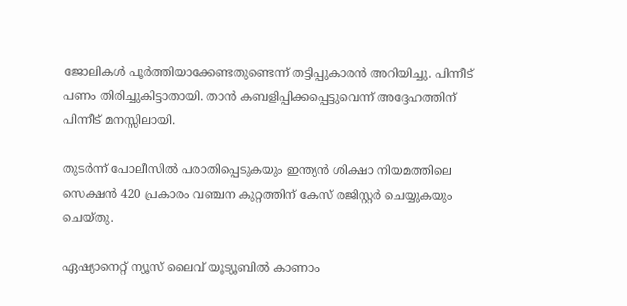ജോലികൾ പൂർത്തിയാക്കേണ്ടതുണ്ടെന്ന് തട്ടിപ്പുകാരൻ അറിയിച്ചു. പിന്നീട് പണം തിരിച്ചുകിട്ടാതായി. താൻ കബളിപ്പിക്കപ്പെട്ടുവെന്ന് അദ്ദേഹത്തിന് പിന്നീട് മനസ്സിലായി.

തുടർന്ന് പോലീസിൽ പരാതിപ്പെടുകയും ഇന്ത്യൻ ശിക്ഷാ നിയമത്തിലെ സെക്ഷൻ 420 പ്രകാരം വഞ്ചന കുറ്റത്തിന് കേസ് രജിസ്റ്റർ ചെയ്യുകയും ചെയ്തു.

ഏഷ്യാനെറ്റ് ന്യൂസ് ലൈവ് യൂട്യൂബിൽ കാണാം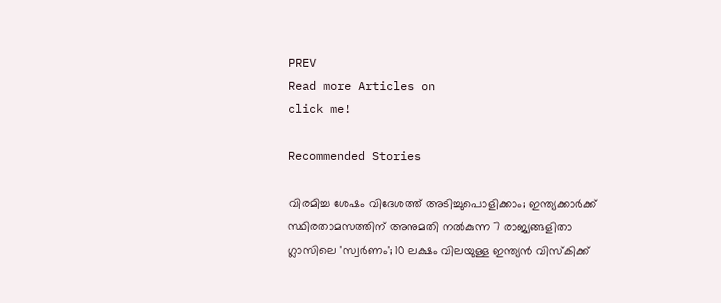PREV
Read more Articles on
click me!

Recommended Stories

വിരമിച്ച ശേഷം വിദേശത്ത് അടിച്ചുപൊളിക്കാം; ഇന്ത്യക്കാര്‍ക്ക് സ്ഥിരതാമസത്തിന് അനുമതി നല്‍കുന്ന 7 രാജ്യങ്ങളിതാ
ഗ്ലാസിലെ 'സ്വര്‍ണം'; 10 ലക്ഷം വിലയുള്ള ഇന്ത്യന്‍ വിസ്‌കിക്ക്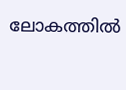ലോകത്തില്‍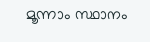മൂന്നാം സ്ഥാനം